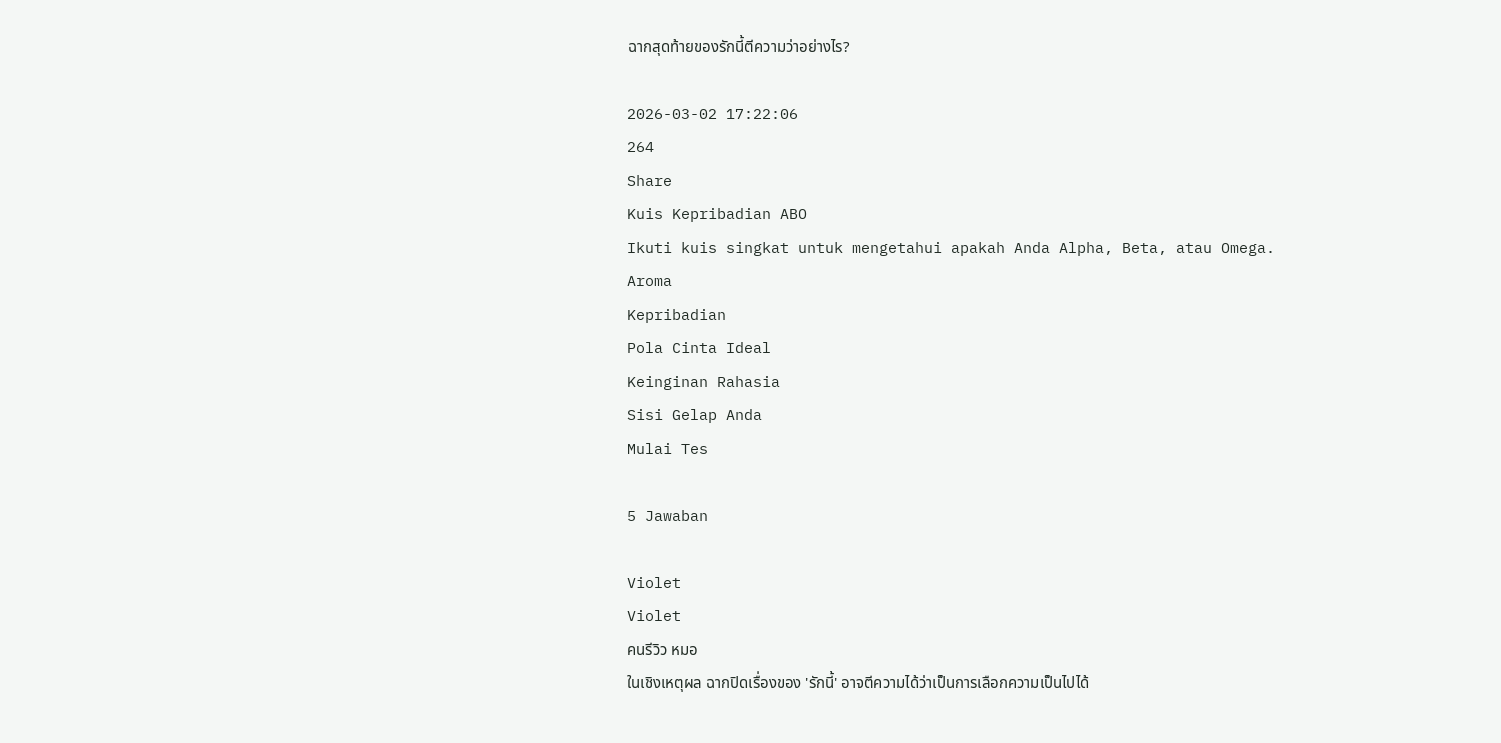ฉากสุดท้ายของรักนี้ตีความว่าอย่างไร?

2026-03-02 17:22:06
264
Share
Kuis Kepribadian ABO
Ikuti kuis singkat untuk mengetahui apakah Anda Alpha, Beta, atau Omega.
Aroma
Kepribadian
Pola Cinta Ideal
Keinginan Rahasia
Sisi Gelap Anda
Mulai Tes

5 Jawaban

Violet
Violet
คนรีวิว หมอ
ในเชิงเหตุผล ฉากปิดเรื่องของ 'รักนี้' อาจตีความได้ว่าเป็นการเลือกความเป็นไปได้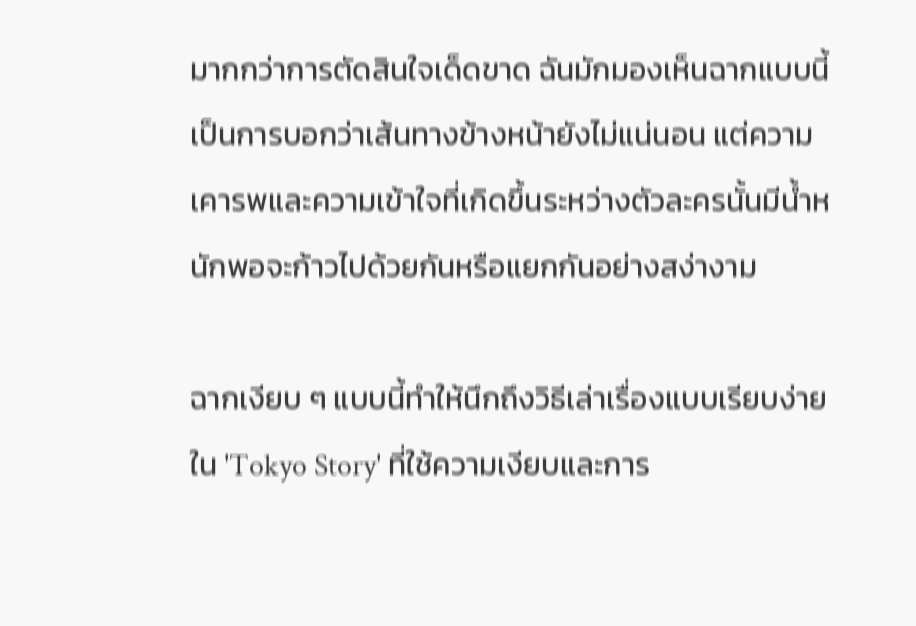มากกว่าการตัดสินใจเด็ดขาด ฉันมักมองเห็นฉากแบบนี้เป็นการบอกว่าเส้นทางข้างหน้ายังไม่แน่นอน แต่ความเคารพและความเข้าใจที่เกิดขึ้นระหว่างตัวละครนั้นมีน้ำหนักพอจะก้าวไปด้วยกันหรือแยกกันอย่างสง่างาม

ฉากเงียบ ๆ แบบนี้ทำให้นึกถึงวิธีเล่าเรื่องแบบเรียบง่ายใน 'Tokyo Story' ที่ใช้ความเงียบและการ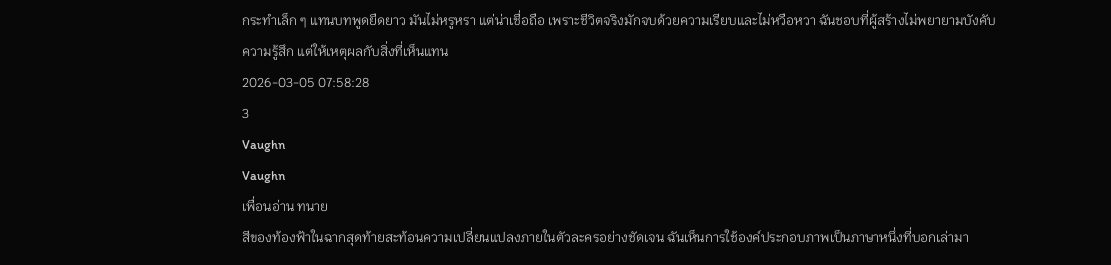กระทำเล็ก ๆ แทนบทพูดยืดยาว มันไม่หรูหรา แต่น่าเชื่อถือ เพราะชีวิตจริงมักจบด้วยความเรียบและไม่หวือหวา ฉันชอบที่ผู้สร้างไม่พยายามบังคับความรู้สึก แต่ให้เหตุผลกับสิ่งที่เห็นแทน
2026-03-05 07:58:28
3
Vaughn
Vaughn
เพื่อนอ่าน ทนาย
สีของท้องฟ้าในฉากสุดท้ายสะท้อนความเปลี่ยนแปลงภายในตัวละครอย่างชัดเจน ฉันเห็นการใช้องค์ประกอบภาพเป็นภาษาหนึ่งที่บอกเล่ามา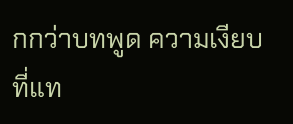กกว่าบทพูด ความเงียบที่แท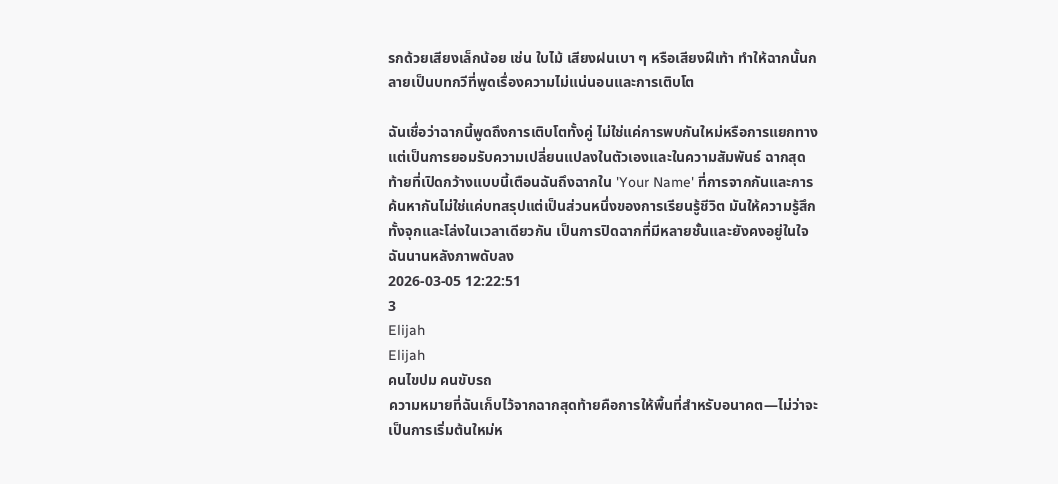รกด้วยเสียงเล็กน้อย เช่น ใบไม้ เสียงฝนเบา ๆ หรือเสียงฝีเท้า ทำให้ฉากนั้นกลายเป็นบทกวีที่พูดเรื่องความไม่แน่นอนและการเติบโต

ฉันเชื่อว่าฉากนี้พูดถึงการเติบโตทั้งคู่ ไม่ใช่แค่การพบกันใหม่หรือการแยกทาง แต่เป็นการยอมรับความเปลี่ยนแปลงในตัวเองและในความสัมพันธ์ ฉากสุดท้ายที่เปิดกว้างแบบนี้เตือนฉันถึงฉากใน 'Your Name' ที่การจากกันและการค้นหากันไม่ใช่แค่บทสรุปแต่เป็นส่วนหนึ่งของการเรียนรู้ชีวิต มันให้ความรู้สึกทั้งจุกและโล่งในเวลาเดียวกัน เป็นการปิดฉากที่มีหลายชั้นและยังคงอยู่ในใจฉันนานหลังภาพดับลง
2026-03-05 12:22:51
3
Elijah
Elijah
คนไขปม คนขับรถ
ความหมายที่ฉันเก็บไว้จากฉากสุดท้ายคือการให้พื้นที่สำหรับอนาคต—ไม่ว่าจะเป็นการเริ่มต้นใหม่ห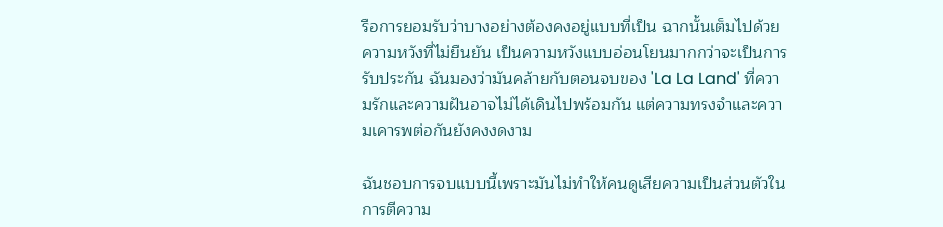รือการยอมรับว่าบางอย่างต้องคงอยู่แบบที่เป็น ฉากนั้นเต็มไปด้วยความหวังที่ไม่ยืนยัน เป็นความหวังแบบอ่อนโยนมากกว่าจะเป็นการรับประกัน ฉันมองว่ามันคล้ายกับตอนจบของ 'La La Land' ที่ความรักและความฝันอาจไม่ได้เดินไปพร้อมกัน แต่ความทรงจำและความเคารพต่อกันยังคงงดงาม

ฉันชอบการจบแบบนี้เพราะมันไม่ทำให้คนดูเสียความเป็นส่วนตัวในการตีความ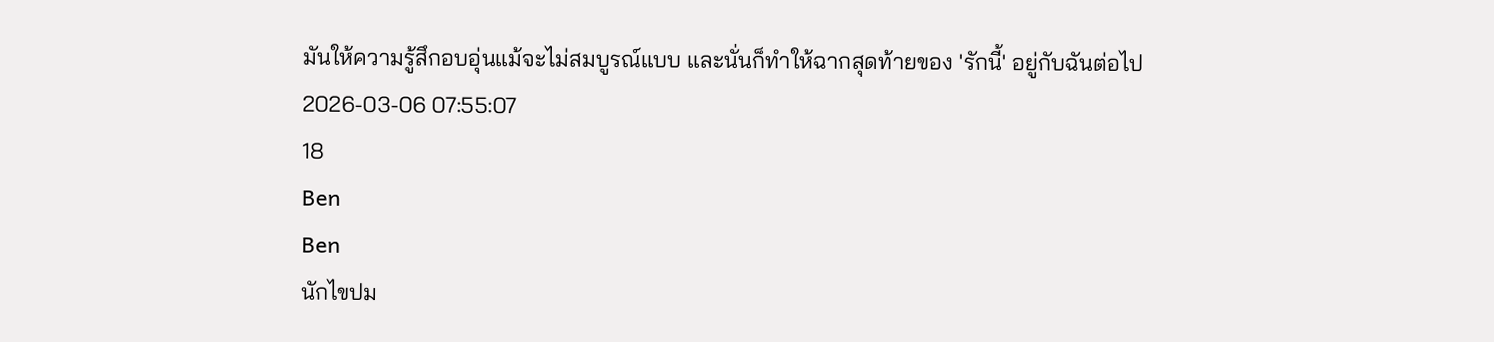มันให้ความรู้สึกอบอุ่นแม้จะไม่สมบูรณ์แบบ และนั่นก็ทำให้ฉากสุดท้ายของ 'รักนี้' อยู่กับฉันต่อไป
2026-03-06 07:55:07
18
Ben
Ben
นักไขปม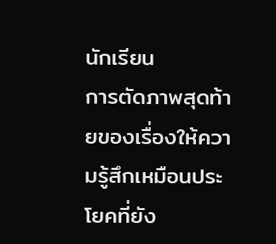นักเรียน
การตัดภาพสุดท้ายของเรื่องให้ความรู้สึกเหมือนประโยคที่ยัง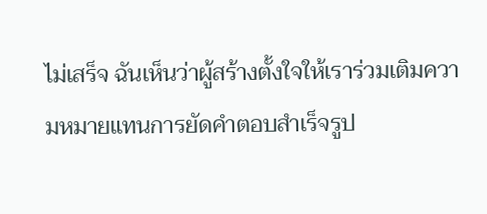ไม่เสร็จ ฉันเห็นว่าผู้สร้างตั้งใจให้เราร่วมเติมความหมายแทนการยัดคำตอบสำเร็จรูป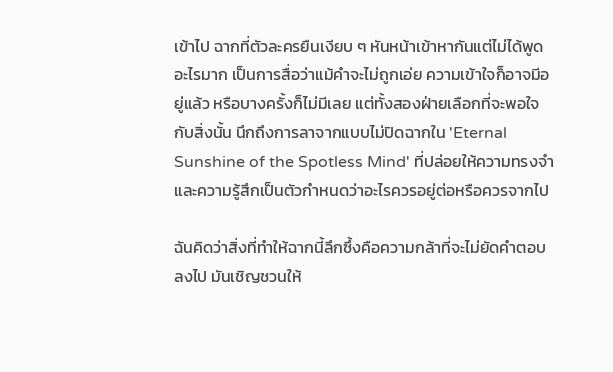เข้าไป ฉากที่ตัวละครยืนเงียบ ๆ หันหน้าเข้าหากันแต่ไม่ได้พูดอะไรมาก เป็นการสื่อว่าแม้คำจะไม่ถูกเอ่ย ความเข้าใจก็อาจมีอยู่แล้ว หรือบางครั้งก็ไม่มีเลย แต่ทั้งสองฝ่ายเลือกที่จะพอใจกับสิ่งนั้น นึกถึงการลาจากแบบไม่ปิดฉากใน 'Eternal Sunshine of the Spotless Mind' ที่ปล่อยให้ความทรงจำและความรู้สึกเป็นตัวกำหนดว่าอะไรควรอยู่ต่อหรือควรจากไป

ฉันคิดว่าสิ่งที่ทำให้ฉากนี้ลึกซึ้งคือความกล้าที่จะไม่ยัดคำตอบลงไป มันเชิญชวนให้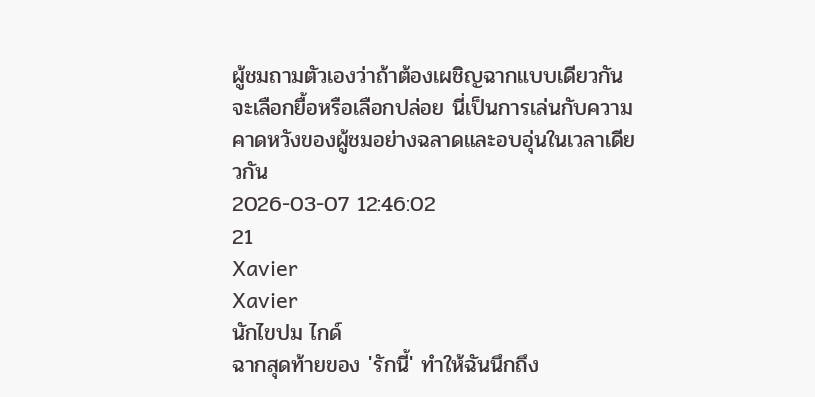ผู้ชมถามตัวเองว่าถ้าต้องเผชิญฉากแบบเดียวกัน จะเลือกยื้อหรือเลือกปล่อย นี่เป็นการเล่นกับความคาดหวังของผู้ชมอย่างฉลาดและอบอุ่นในเวลาเดียวกัน
2026-03-07 12:46:02
21
Xavier
Xavier
นักไขปม ไกด์
ฉากสุดท้ายของ 'รักนี้' ทำให้ฉันนึกถึง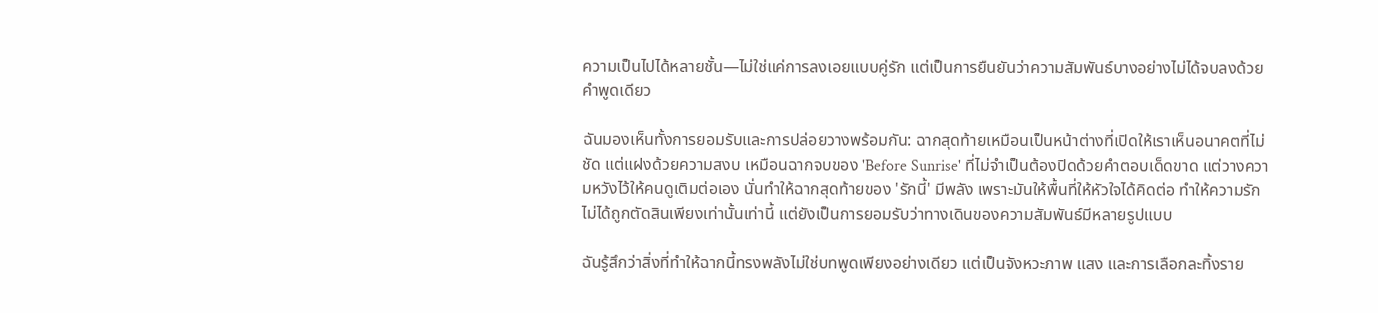ความเป็นไปได้หลายชั้น—ไม่ใช่แค่การลงเอยแบบคู่รัก แต่เป็นการยืนยันว่าความสัมพันธ์บางอย่างไม่ได้จบลงด้วยคำพูดเดียว

ฉันมองเห็นทั้งการยอมรับและการปล่อยวางพร้อมกัน: ฉากสุดท้ายเหมือนเป็นหน้าต่างที่เปิดให้เราเห็นอนาคตที่ไม่ชัด แต่แฝงด้วยความสงบ เหมือนฉากจบของ 'Before Sunrise' ที่ไม่จำเป็นต้องปิดด้วยคำตอบเด็ดขาด แต่วางความหวังไว้ให้คนดูเติมต่อเอง นั่นทำให้ฉากสุดท้ายของ 'รักนี้' มีพลัง เพราะมันให้พื้นที่ให้หัวใจได้คิดต่อ ทำให้ความรักไม่ได้ถูกตัดสินเพียงเท่านั้นเท่านี้ แต่ยังเป็นการยอมรับว่าทางเดินของความสัมพันธ์มีหลายรูปแบบ

ฉันรู้สึกว่าสิ่งที่ทำให้ฉากนี้ทรงพลังไม่ใช่บทพูดเพียงอย่างเดียว แต่เป็นจังหวะภาพ แสง และการเลือกละทิ้งราย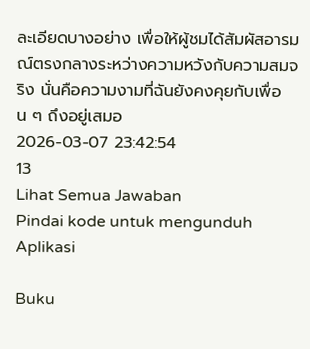ละเอียดบางอย่าง เพื่อให้ผู้ชมได้สัมผัสอารมณ์ตรงกลางระหว่างความหวังกับความสมจริง นั่นคือความงามที่ฉันยังคงคุยกับเพื่อน ๆ ถึงอยู่เสมอ
2026-03-07 23:42:54
13
Lihat Semua Jawaban
Pindai kode untuk mengunduh Aplikasi

Buku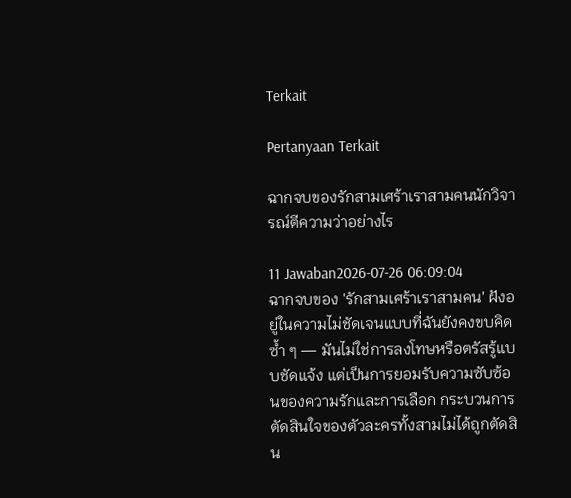Terkait

Pertanyaan Terkait

ฉากจบของรักสามเศร้าเราสามคนนักวิจารณ์ตีความว่าอย่างไร

11 Jawaban2026-07-26 06:09:04
ฉากจบของ 'รักสามเศร้าเราสามคน' ฝังอยู่ในความไม่ชัดเจนแบบที่ฉันยังคงขบคิดซ้ำ ๆ — มันไม่ใช่การลงโทษหรือตรัสรู้แบบชัดแจ้ง แต่เป็นการยอมรับความซับซ้อนของความรักและการเลือก กระบวนการตัดสินใจของตัวละครทั้งสามไม่ได้ถูกตัดสิน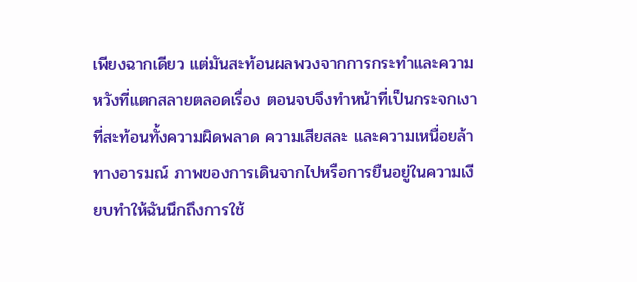เพียงฉากเดียว แต่มันสะท้อนผลพวงจากการกระทำและความหวังที่แตกสลายตลอดเรื่อง ตอนจบจึงทำหน้าที่เป็นกระจกเงาที่สะท้อนทั้งความผิดพลาด ความเสียสละ และความเหนื่อยล้าทางอารมณ์ ภาพของการเดินจากไปหรือการยืนอยู่ในความเงียบทำให้ฉันนึกถึงการใช้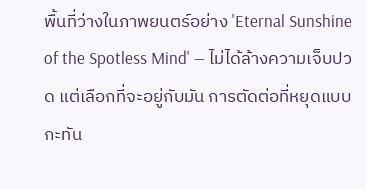พื้นที่ว่างในภาพยนตร์อย่าง 'Eternal Sunshine of the Spotless Mind' — ไม่ได้ล้างความเจ็บปวด แต่เลือกที่จะอยู่กับมัน การตัดต่อที่หยุดแบบกะทัน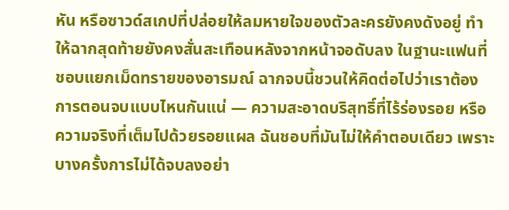หัน หรือซาวด์สเกปที่ปล่อยให้ลมหายใจของตัวละครยังคงดังอยู่ ทำให้ฉากสุดท้ายยังคงสั่นสะเทือนหลังจากหน้าจอดับลง ในฐานะแฟนที่ชอบแยกเม็ดทรายของอารมณ์ ฉากจบนี้ชวนให้คิดต่อไปว่าเราต้องการตอนจบแบบไหนกันแน่ — ความสะอาดบริสุทธิ์ที่ไร้ร่องรอย หรือความจริงที่เต็มไปด้วยรอยแผล ฉันชอบที่มันไม่ให้คำตอบเดียว เพราะบางครั้งการไม่ได้จบลงอย่า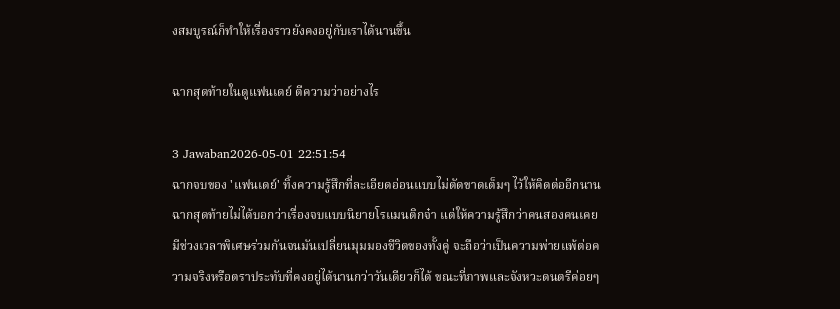งสมบูรณ์ก็ทำให้เรื่องราวยังคงอยู่กับเราได้นานขึ้น

ฉากสุดท้ายในดูแฟนเดย์ ตีความว่าอย่างไร

3 Jawaban2026-05-01 22:51:54
ฉากจบของ 'แฟนเดย์' ทิ้งความรู้สึกที่ละเอียดอ่อนแบบไม่ตัดขาดเต็มๆ ไว้ให้คิดต่ออีกนาน ฉากสุดท้ายไม่ได้บอกว่าเรื่องจบแบบนิยายโรแมนติกจ๋า แต่ให้ความรู้สึกว่าคนสองคนเคยมีช่วงเวลาพิเศษร่วมกันจนมันเปลี่ยนมุมมองชีวิตของทั้งคู่ จะถือว่าเป็นความพ่ายแพ้ต่อความจริงหรือตราประทับที่คงอยู่ได้นานกว่าวันเดียวก็ได้ ขณะที่ภาพและจังหวะดนตรีค่อยๆ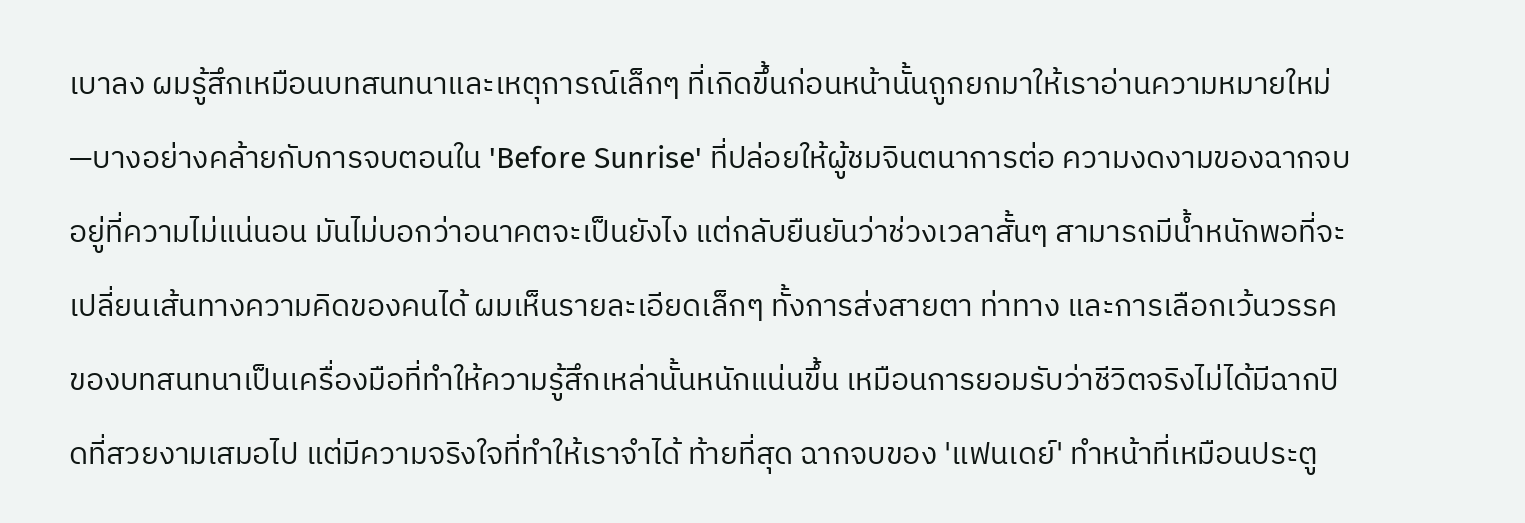เบาลง ผมรู้สึกเหมือนบทสนทนาและเหตุการณ์เล็กๆ ที่เกิดขึ้นก่อนหน้านั้นถูกยกมาให้เราอ่านความหมายใหม่—บางอย่างคล้ายกับการจบตอนใน 'Before Sunrise' ที่ปล่อยให้ผู้ชมจินตนาการต่อ ความงดงามของฉากจบอยู่ที่ความไม่แน่นอน มันไม่บอกว่าอนาคตจะเป็นยังไง แต่กลับยืนยันว่าช่วงเวลาสั้นๆ สามารถมีน้ำหนักพอที่จะเปลี่ยนเส้นทางความคิดของคนได้ ผมเห็นรายละเอียดเล็กๆ ทั้งการส่งสายตา ท่าทาง และการเลือกเว้นวรรคของบทสนทนาเป็นเครื่องมือที่ทำให้ความรู้สึกเหล่านั้นหนักแน่นขึ้น เหมือนการยอมรับว่าชีวิตจริงไม่ได้มีฉากปิดที่สวยงามเสมอไป แต่มีความจริงใจที่ทำให้เราจำได้ ท้ายที่สุด ฉากจบของ 'แฟนเดย์' ทำหน้าที่เหมือนประตู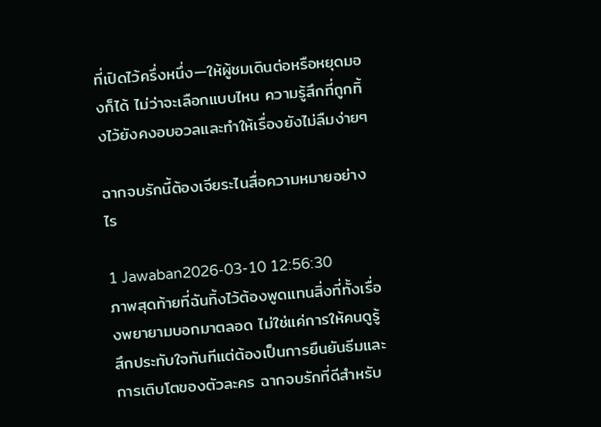ที่เปิดไว้ครึ่งหนึ่ง—ให้ผู้ชมเดินต่อหรือหยุดมองก็ได้ ไม่ว่าจะเลือกแบบไหน ความรู้สึกที่ถูกทิ้งไว้ยังคงอบอวลและทำให้เรื่องยังไม่ลืมง่ายๆ

ฉากจบรักนี้ต้องเจียระไนสื่อความหมายอย่างไร

1 Jawaban2026-03-10 12:56:30
ภาพสุดท้ายที่ฉันทิ้งไว้ต้องพูดแทนสิ่งที่ทั้งเรื่องพยายามบอกมาตลอด ไม่ใช่แค่การให้คนดูรู้สึกประทับใจทันทีแต่ต้องเป็นการยืนยันธีมและการเติบโตของตัวละคร ฉากจบรักที่ดีสำหรับ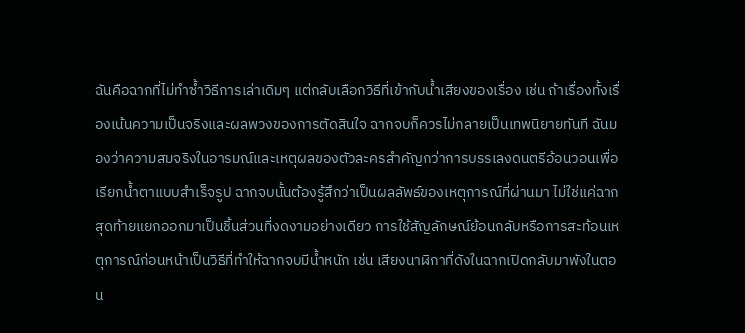ฉันคือฉากที่ไม่ทำซ้ำวิธีการเล่าเดิมๆ แต่กลับเลือกวิธีที่เข้ากับน้ำเสียงของเรื่อง เช่น ถ้าเรื่องทั้งเรื่องเน้นความเป็นจริงและผลพวงของการตัดสินใจ ฉากจบก็ควรไม่กลายเป็นเทพนิยายทันที ฉันมองว่าความสมจริงในอารมณ์และเหตุผลของตัวละครสำคัญกว่าการบรรเลงดนตรีอ้อนวอนเพื่อเรียกน้ำตาแบบสำเร็จรูป ฉากจบนั้นต้องรู้สึกว่าเป็นผลลัพธ์ของเหตุการณ์ที่ผ่านมา ไม่ใช่แค่ฉากสุดท้ายแยกออกมาเป็นชิ้นส่วนที่งดงามอย่างเดียว การใช้สัญลักษณ์ย้อนกลับหรือการสะท้อนเหตุการณ์ก่อนหน้าเป็นวิธีที่ทำให้ฉากจบมีน้ำหนัก เช่น เสียงนาฬิกาที่ดังในฉากเปิดกลับมาพังในตอน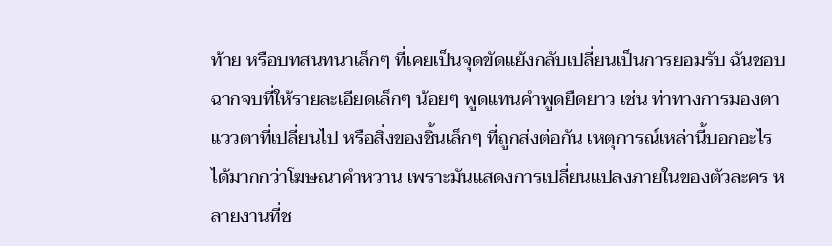ท้าย หรือบทสนทนาเล็กๆ ที่เคยเป็นจุดขัดแย้งกลับเปลี่ยนเป็นการยอมรับ ฉันชอบฉากจบที่ให้รายละเอียดเล็กๆ น้อยๆ พูดแทนคำพูดยืดยาว เช่น ท่าทางการมองตา แววตาที่เปลี่ยนไป หรือสิ่งของชิ้นเล็กๆ ที่ถูกส่งต่อกัน เหตุการณ์เหล่านี้บอกอะไรได้มากกว่าโฆษณาคำหวาน เพราะมันแสดงการเปลี่ยนแปลงภายในของตัวละคร หลายงานที่ช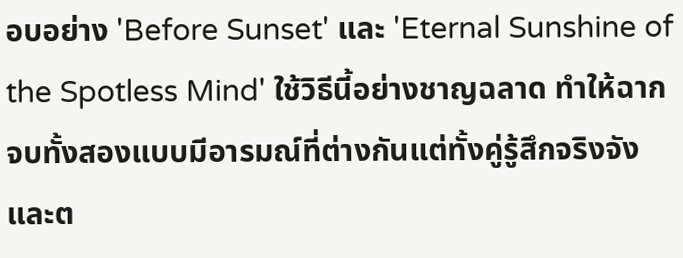อบอย่าง 'Before Sunset' และ 'Eternal Sunshine of the Spotless Mind' ใช้วิธีนี้อย่างชาญฉลาด ทำให้ฉากจบทั้งสองแบบมีอารมณ์ที่ต่างกันแต่ทั้งคู่รู้สึกจริงจังและต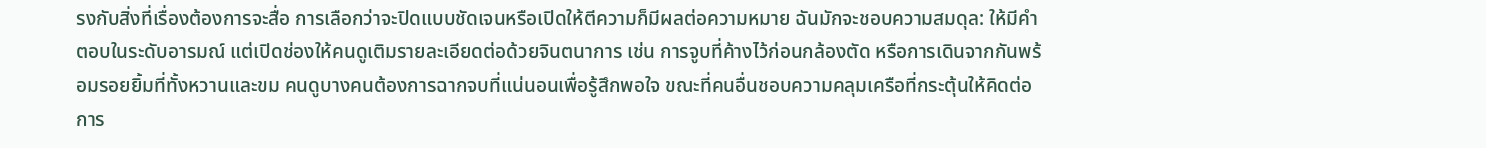รงกับสิ่งที่เรื่องต้องการจะสื่อ การเลือกว่าจะปิดแบบชัดเจนหรือเปิดให้ตีความก็มีผลต่อความหมาย ฉันมักจะชอบความสมดุล: ให้มีคำตอบในระดับอารมณ์ แต่เปิดช่องให้คนดูเติมรายละเอียดต่อด้วยจินตนาการ เช่น การจูบที่ค้างไว้ก่อนกล้องตัด หรือการเดินจากกันพร้อมรอยยิ้มที่ทั้งหวานและขม คนดูบางคนต้องการฉากจบที่แน่นอนเพื่อรู้สึกพอใจ ขณะที่คนอื่นชอบความคลุมเครือที่กระตุ้นให้คิดต่อ การ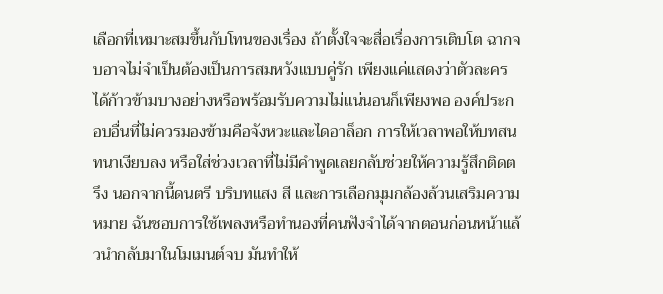เลือกที่เหมาะสมขึ้นกับโทนของเรื่อง ถ้าตั้งใจจะสื่อเรื่องการเติบโต ฉากจบอาจไม่จำเป็นต้องเป็นการสมหวังแบบคู่รัก เพียงแค่แสดงว่าตัวละครได้ก้าวข้ามบางอย่างหรือพร้อมรับความไม่แน่นอนก็เพียงพอ องค์ประกอบอื่นที่ไม่ควรมองข้ามคือจังหวะและไดอาล็อก การให้เวลาพอให้บทสนทนาเงียบลง หรือใส่ช่วงเวลาที่ไม่มีคำพูดเลยกลับช่วยให้ความรู้สึกติดตรึง นอกจากนี้ดนตรี บริบทแสง สี และการเลือกมุมกล้องล้วนเสริมความหมาย ฉันชอบการใช้เพลงหรือทำนองที่คนฟังจำได้จากตอนก่อนหน้าแล้วนำกลับมาในโมเมนต์จบ มันทำให้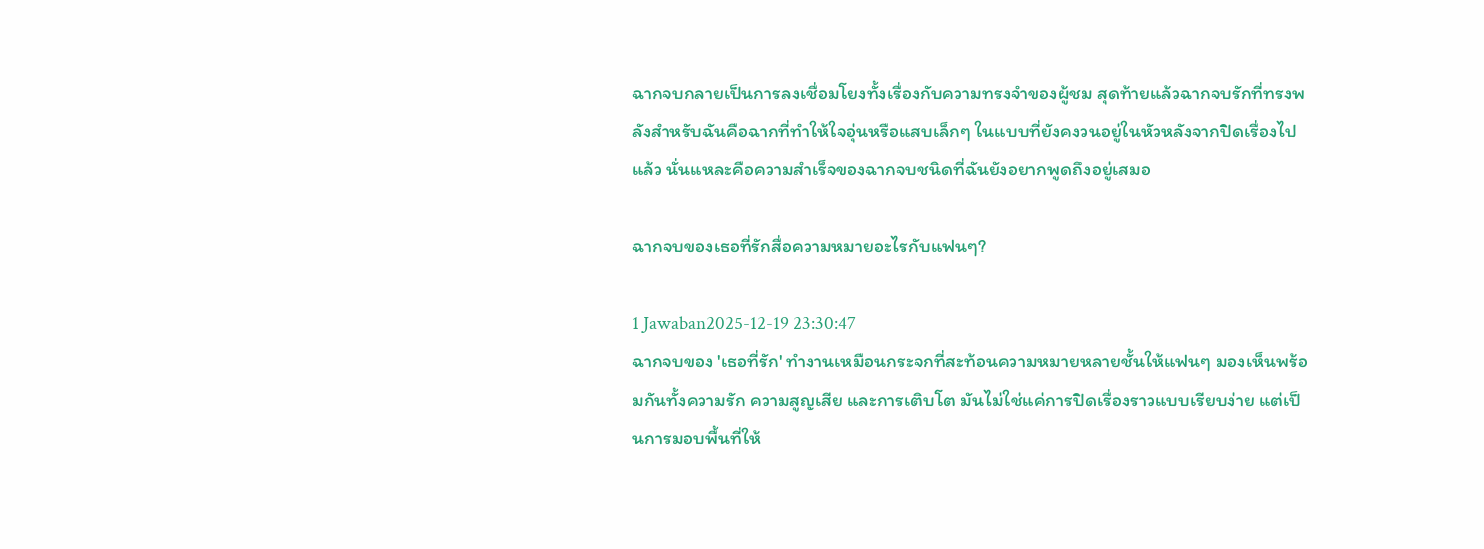ฉากจบกลายเป็นการลงเชื่อมโยงทั้งเรื่องกับความทรงจำของผู้ชม สุดท้ายแล้วฉากจบรักที่ทรงพลังสำหรับฉันคือฉากที่ทำให้ใจอุ่นหรือแสบเล็กๆ ในแบบที่ยังคงวนอยู่ในหัวหลังจากปิดเรื่องไปแล้ว นั่นแหละคือความสำเร็จของฉากจบชนิดที่ฉันยังอยากพูดถึงอยู่เสมอ

ฉากจบของเธอที่รักสื่อความหมายอะไรกับแฟนๆ?

1 Jawaban2025-12-19 23:30:47
ฉากจบของ 'เธอที่รัก' ทำงานเหมือนกระจกที่สะท้อนความหมายหลายชั้นให้แฟนๆ มองเห็นพร้อมกันทั้งความรัก ความสูญเสีย และการเติบโต มันไม่ใช่แค่การปิดเรื่องราวแบบเรียบง่าย แต่เป็นการมอบพื้นที่ให้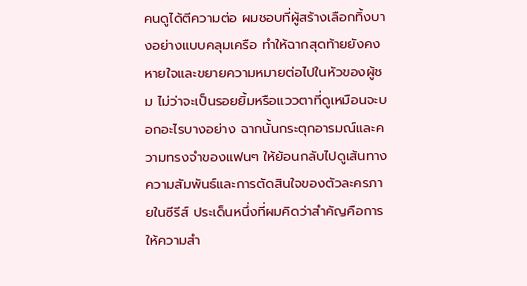คนดูได้ตีความต่อ ผมชอบที่ผู้สร้างเลือกทิ้งบางอย่างแบบคลุมเครือ ทำให้ฉากสุดท้ายยังคงหายใจและขยายความหมายต่อไปในหัวของผู้ชม ไม่ว่าจะเป็นรอยยิ้มหรือแววตาที่ดูเหมือนจะบอกอะไรบางอย่าง ฉากนั้นกระตุกอารมณ์และความทรงจำของแฟนๆ ให้ย้อนกลับไปดูเส้นทางความสัมพันธ์และการตัดสินใจของตัวละครภายในซีรีส์ ประเด็นหนึ่งที่ผมคิดว่าสำคัญคือการให้ความสำ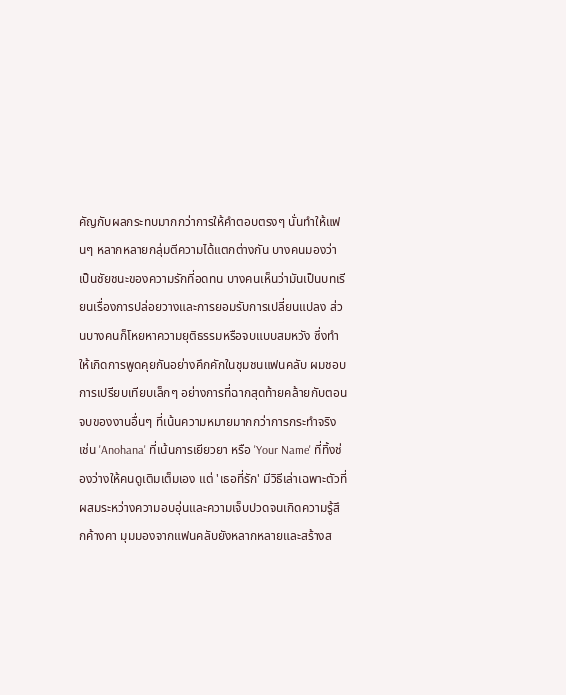คัญกับผลกระทบมากกว่าการให้คำตอบตรงๆ นั่นทำให้แฟนๆ หลากหลายกลุ่มตีความได้แตกต่างกัน บางคนมองว่าเป็นชัยชนะของความรักที่อดทน บางคนเห็นว่ามันเป็นบทเรียนเรื่องการปล่อยวางและการยอมรับการเปลี่ยนแปลง ส่วนบางคนก็โหยหาความยุติธรรมหรือจบแบบสมหวัง ซึ่งทำให้เกิดการพูดคุยกันอย่างคึกคักในชุมชนแฟนคลับ ผมชอบการเปรียบเทียบเล็กๆ อย่างการที่ฉากสุดท้ายคล้ายกับตอนจบของงานอื่นๆ ที่เน้นความหมายมากกว่าการกระทำจริง เช่น 'Anohana' ที่เน้นการเยียวยา หรือ 'Your Name' ที่ทิ้งช่องว่างให้คนดูเติมเต็มเอง แต่ 'เธอที่รัก' มีวิธีเล่าเฉพาะตัวที่ผสมระหว่างความอบอุ่นและความเจ็บปวดจนเกิดความรู้สึกค้างคา มุมมองจากแฟนคลับยังหลากหลายและสร้างส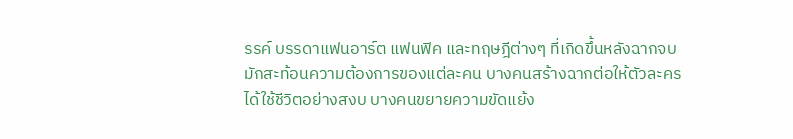รรค์ บรรดาแฟนอาร์ต แฟนฟิค และทฤษฎีต่างๆ ที่เกิดขึ้นหลังฉากจบมักสะท้อนความต้องการของแต่ละคน บางคนสร้างฉากต่อให้ตัวละครได้ใช้ชีวิตอย่างสงบ บางคนขยายความขัดแย้ง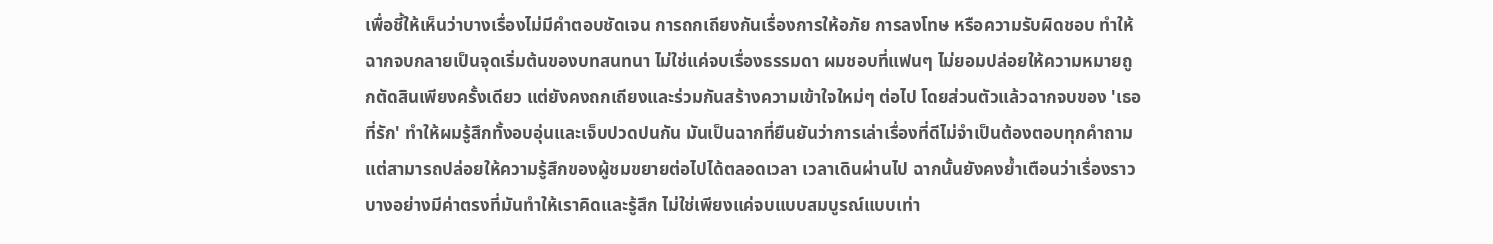เพื่อชี้ให้เห็นว่าบางเรื่องไม่มีคำตอบชัดเจน การถกเถียงกันเรื่องการให้อภัย การลงโทษ หรือความรับผิดชอบ ทำให้ฉากจบกลายเป็นจุดเริ่มต้นของบทสนทนา ไม่ใช่แค่จบเรื่องธรรมดา ผมชอบที่แฟนๆ ไม่ยอมปล่อยให้ความหมายถูกตัดสินเพียงครั้งเดียว แต่ยังคงถกเถียงและร่วมกันสร้างความเข้าใจใหม่ๆ ต่อไป โดยส่วนตัวแล้วฉากจบของ 'เธอที่รัก' ทำให้ผมรู้สึกทั้งอบอุ่นและเจ็บปวดปนกัน มันเป็นฉากที่ยืนยันว่าการเล่าเรื่องที่ดีไม่จำเป็นต้องตอบทุกคำถาม แต่สามารถปล่อยให้ความรู้สึกของผู้ชมขยายต่อไปได้ตลอดเวลา เวลาเดินผ่านไป ฉากนั้นยังคงย้ำเตือนว่าเรื่องราวบางอย่างมีค่าตรงที่มันทำให้เราคิดและรู้สึก ไม่ใช่เพียงแค่จบแบบสมบูรณ์แบบเท่า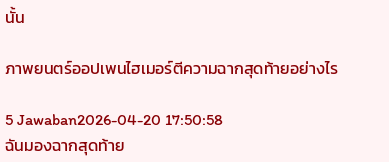นั้น

ภาพยนตร์ออปเพนไฮเมอร์ตีความฉากสุดท้ายอย่างไร

5 Jawaban2026-04-20 17:50:58
ฉันมองฉากสุดท้าย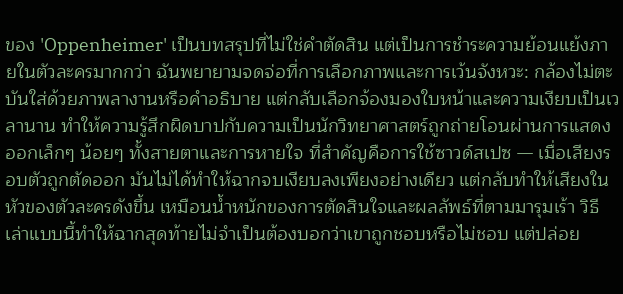ของ 'Oppenheimer' เป็นบทสรุปที่ไม่ใช่คำตัดสิน แต่เป็นการชำระความย้อนแย้งภายในตัวละครมากกว่า ฉันพยายามจดจ่อที่การเลือกภาพและการเว้นจังหวะ: กล้องไม่ตะบันใส่ด้วยภาพลางานหรือคำอธิบาย แต่กลับเลือกจ้องมองใบหน้าและความเงียบเป็นเวลานาน ทำให้ความรู้สึกผิดบาปกับความเป็นนักวิทยาศาสตร์ถูกถ่ายโอนผ่านการแสดงออกเล็กๆ น้อยๆ ทั้งสายตาและการหายใจ ที่สำคัญคือการใช้ซาวด์สเปซ — เมื่อเสียงรอบตัวถูกตัดออก มันไม่ได้ทำให้ฉากจบเงียบลงเพียงอย่างเดียว แต่กลับทำให้เสียงในหัวของตัวละครดังขึ้น เหมือนน้ำหนักของการตัดสินใจและผลลัพธ์ที่ตามมารุมเร้า วิธีเล่าแบบนี้ทำให้ฉากสุดท้ายไม่จำเป็นต้องบอกว่าเขาถูกชอบหรือไม่ชอบ แต่ปล่อย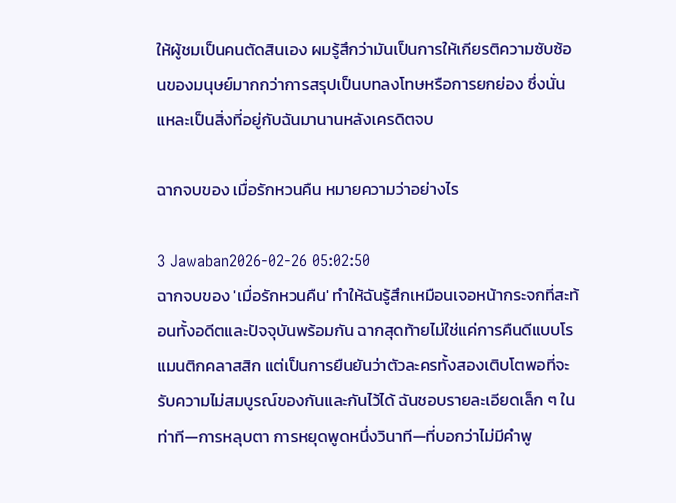ให้ผู้ชมเป็นคนตัดสินเอง ผมรู้สึกว่ามันเป็นการให้เกียรติความซับซ้อนของมนุษย์มากกว่าการสรุปเป็นบทลงโทษหรือการยกย่อง ซึ่งนั่นแหละเป็นสิ่งที่อยู่กับฉันมานานหลังเครดิตจบ

ฉากจบของ เมื่อรักหวนคืน หมายความว่าอย่างไร

3 Jawaban2026-02-26 05:02:50
ฉากจบของ 'เมื่อรักหวนคืน' ทำให้ฉันรู้สึกเหมือนเจอหน้ากระจกที่สะท้อนทั้งอดีตและปัจจุบันพร้อมกัน ฉากสุดท้ายไม่ใช่แค่การคืนดีแบบโรแมนติกคลาสสิก แต่เป็นการยืนยันว่าตัวละครทั้งสองเติบโตพอที่จะรับความไม่สมบูรณ์ของกันและกันไว้ได้ ฉันชอบรายละเอียดเล็ก ๆ ในท่าที—การหลุบตา การหยุดพูดหนึ่งวินาที—ที่บอกว่าไม่มีคำพู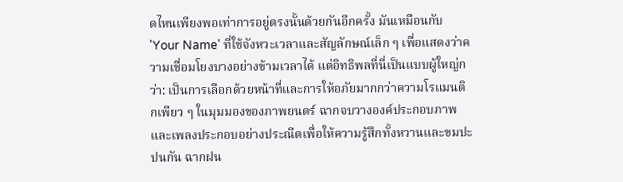ดไหนเพียงพอเท่าการอยู่ตรงนั้นด้วยกันอีกครั้ง มันเหมือนกับ 'Your Name' ที่ใช้จังหวะเวลาและสัญลักษณ์เล็ก ๆ เพื่อแสดงว่าความเชื่อมโยงบางอย่างข้ามเวลาได้ แต่อิทธิพลที่นี่เป็นแบบผู้ใหญ่กว่า: เป็นการเลือกด้วยหน้าที่และการให้อภัยมากกว่าความโรแมนติกเพียว ๆ ในมุมมองของภาพยนตร์ ฉากจบวางองค์ประกอบภาพและเพลงประกอบอย่างประณีตเพื่อให้ความรู้สึกทั้งหวานและขมปะปนกัน ฉากฝน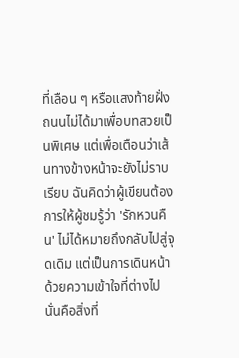ที่เลือน ๆ หรือแสงท้ายฝั่งถนนไม่ได้มาเพื่อบทสวยเป็นพิเศษ แต่เพื่อเตือนว่าเส้นทางข้างหน้าจะยังไม่ราบเรียบ ฉันคิดว่าผู้เขียนต้องการให้ผู้ชมรู้ว่า 'รักหวนคืน' ไม่ได้หมายถึงกลับไปสู่จุดเดิม แต่เป็นการเดินหน้าด้วยความเข้าใจที่ต่างไป นั่นคือสิ่งที่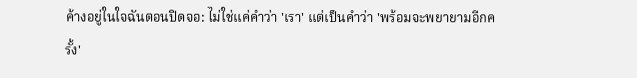ค้างอยู่ในใจฉันตอนปิดจอ: ไม่ใช่แค่คำว่า 'เรา' แต่เป็นคำว่า 'พร้อมจะพยายามอีกครั้ง'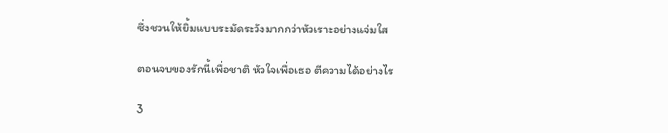ซึ่งชวนให้ยิ้มแบบระมัดระวังมากกว่าหัวเราะอย่างแจ่มใส

ตอนจบของรักนี้เพื่อชาติ หัวใจเพื่อเธอ ตีความได้อย่างไร

3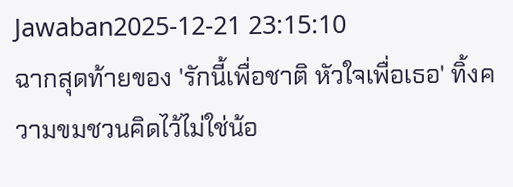Jawaban2025-12-21 23:15:10
ฉากสุดท้ายของ 'รักนี้เพื่อชาติ หัวใจเพื่อเธอ' ทิ้งความขมชวนคิดไว้ไม่ใช่น้อ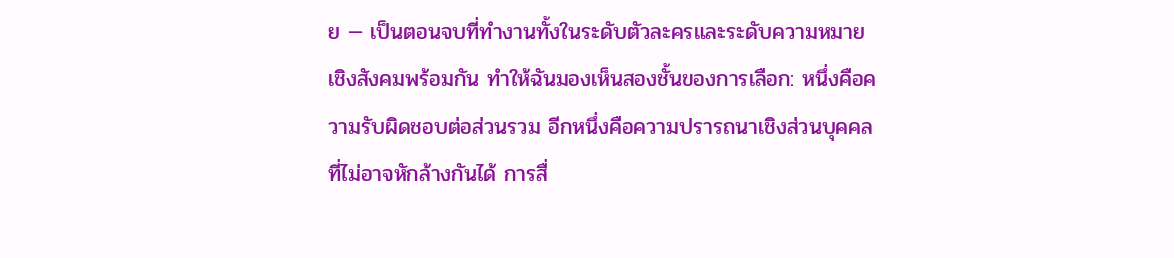ย — เป็นตอนจบที่ทำงานทั้งในระดับตัวละครและระดับความหมายเชิงสังคมพร้อมกัน ทำให้ฉันมองเห็นสองชั้นของการเลือก: หนึ่งคือความรับผิดชอบต่อส่วนรวม อีกหนึ่งคือความปรารถนาเชิงส่วนบุคคลที่ไม่อาจหักล้างกันได้ การสื่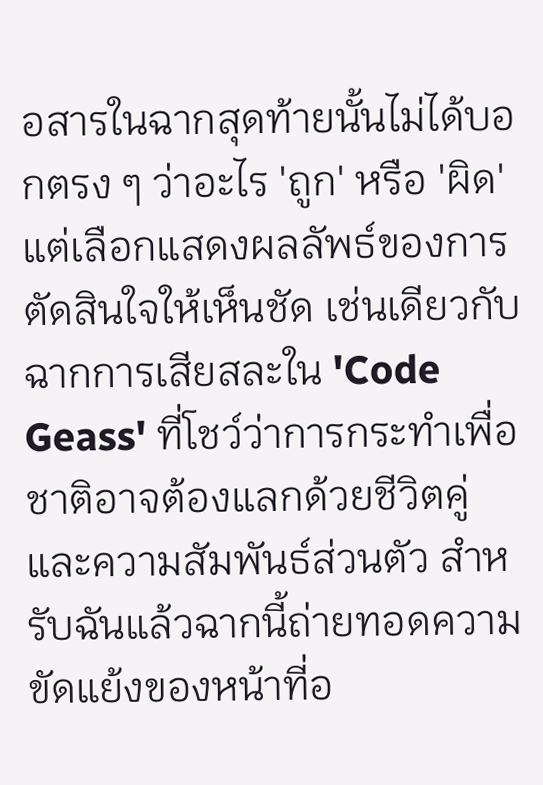อสารในฉากสุดท้ายนั้นไม่ได้บอกตรง ๆ ว่าอะไร 'ถูก' หรือ 'ผิด' แต่เลือกแสดงผลลัพธ์ของการตัดสินใจให้เห็นชัด เช่นเดียวกับฉากการเสียสละใน 'Code Geass' ที่โชว์ว่าการกระทำเพื่อชาติอาจต้องแลกด้วยชีวิตคู่และความสัมพันธ์ส่วนตัว สำหรับฉันแล้วฉากนี้ถ่ายทอดความขัดแย้งของหน้าที่อ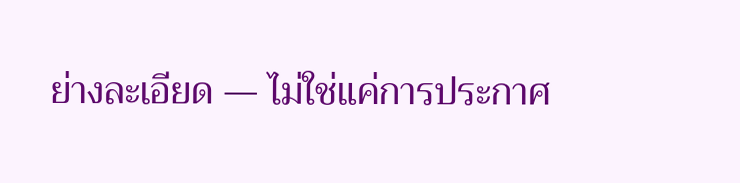ย่างละเอียด — ไม่ใช่แค่การประกาศ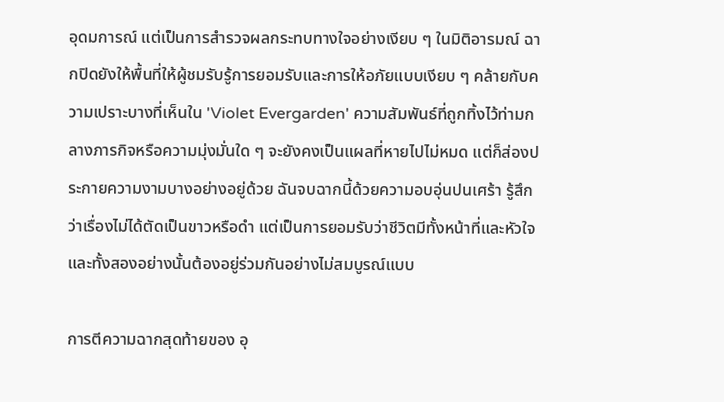อุดมการณ์ แต่เป็นการสำรวจผลกระทบทางใจอย่างเงียบ ๆ ในมิติอารมณ์ ฉากปิดยังให้พื้นที่ให้ผู้ชมรับรู้การยอมรับและการให้อภัยแบบเงียบ ๆ คล้ายกับความเปราะบางที่เห็นใน 'Violet Evergarden' ความสัมพันธ์ที่ถูกทิ้งไว้ท่ามกลางภารกิจหรือความมุ่งมั่นใด ๆ จะยังคงเป็นแผลที่หายไปไม่หมด แต่ก็ส่องประกายความงามบางอย่างอยู่ด้วย ฉันจบฉากนี้ด้วยความอบอุ่นปนเศร้า รู้สึกว่าเรื่องไม่ได้ตัดเป็นขาวหรือดำ แต่เป็นการยอมรับว่าชีวิตมีทั้งหน้าที่และหัวใจ และทั้งสองอย่างนั้นต้องอยู่ร่วมกันอย่างไม่สมบูรณ์แบบ

การตีความฉากสุดท้ายของ อุ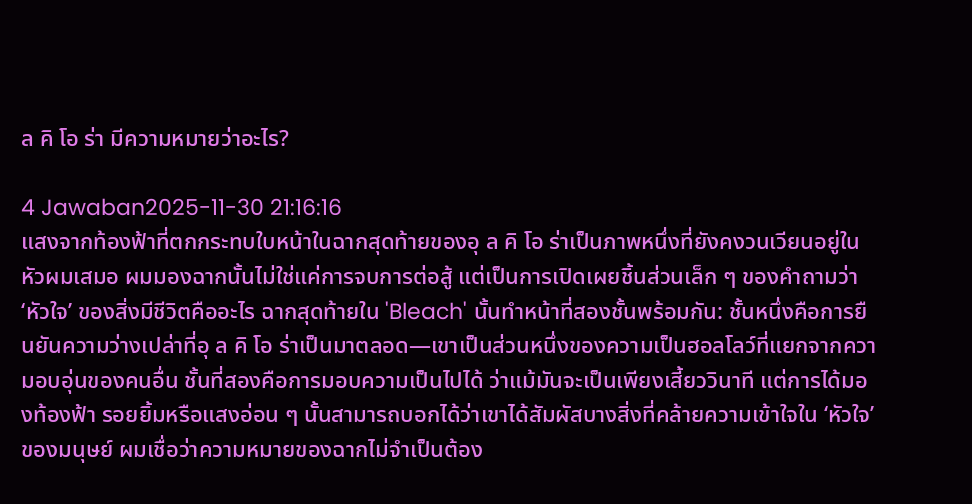ล คิ โอ ร่า มีความหมายว่าอะไร?

4 Jawaban2025-11-30 21:16:16
แสงจากท้องฟ้าที่ตกกระทบใบหน้าในฉากสุดท้ายของอุ ล คิ โอ ร่าเป็นภาพหนึ่งที่ยังคงวนเวียนอยู่ในหัวผมเสมอ ผมมองฉากนั้นไม่ใช่แค่การจบการต่อสู้ แต่เป็นการเปิดเผยชิ้นส่วนเล็ก ๆ ของคำถามว่า ‘หัวใจ’ ของสิ่งมีชีวิตคืออะไร ฉากสุดท้ายใน 'Bleach' นั้นทำหน้าที่สองชั้นพร้อมกัน: ชั้นหนึ่งคือการยืนยันความว่างเปล่าที่อุ ล คิ โอ ร่าเป็นมาตลอด—เขาเป็นส่วนหนึ่งของความเป็นฮอลโลว์ที่แยกจากความอบอุ่นของคนอื่น ชั้นที่สองคือการมอบความเป็นไปได้ ว่าแม้มันจะเป็นเพียงเสี้ยววินาที แต่การได้มองท้องฟ้า รอยยิ้มหรือแสงอ่อน ๆ นั้นสามารถบอกได้ว่าเขาได้สัมผัสบางสิ่งที่คล้ายความเข้าใจใน ‘หัวใจ’ ของมนุษย์ ผมเชื่อว่าความหมายของฉากไม่จำเป็นต้อง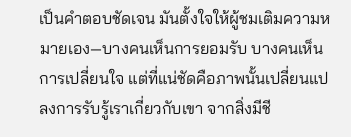เป็นคำตอบชัดเจน มันตั้งใจให้ผู้ชมเติมความหมายเอง—บางคนเห็นการยอมรับ บางคนเห็นการเปลี่ยนใจ แต่ที่แน่ชัดคือภาพนั้นเปลี่ยนแปลงการรับรู้เราเกี่ยวกับเขา จากสิ่งมีชี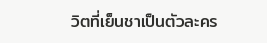วิตที่เย็นชาเป็นตัวละคร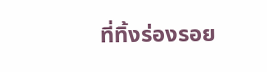ที่ทิ้งร่องรอย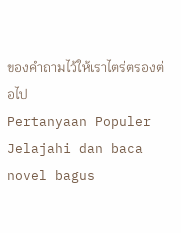ของคำถามไว้ให้เราไตร่ตรองต่อไป
Pertanyaan Populer
Jelajahi dan baca novel bagus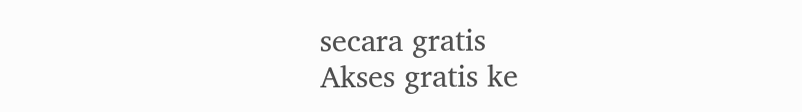secara gratis
Akses gratis ke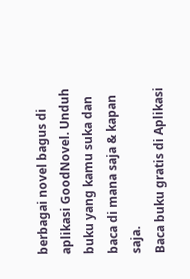berbagai novel bagus di aplikasi GoodNovel. Unduh buku yang kamu suka dan baca di mana saja & kapan saja.
Baca buku gratis di Aplikasi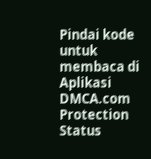Pindai kode untuk membaca di Aplikasi
DMCA.com Protection Status